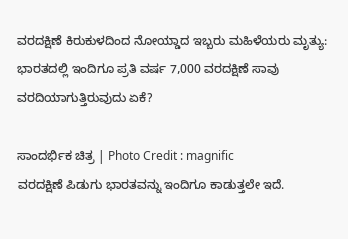ವರದಕ್ಷಿಣೆ ಕಿರುಕುಳದಿಂದ ನೋಯ್ಡಾದ ಇಬ್ಬರು ಮಹಿಳೆಯರು ಮೃತ್ಯು: ಭಾರತದಲ್ಲಿ ಇಂದಿಗೂ ಪ್ರತಿ ವರ್ಷ 7,000 ವರದಕ್ಷಿಣೆ ಸಾವು ವರದಿಯಾಗುತ್ತಿರುವುದು ಏಕೆ?

ಸಾಂದರ್ಭಿಕ ಚಿತ್ರ | Photo Credit : magnific
ವರದಕ್ಷಿಣೆ ಪಿಡುಗು ಭಾರತವನ್ನು ಇಂದಿಗೂ ಕಾಡುತ್ತಲೇ ಇದೆ.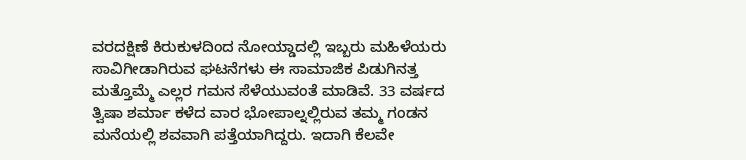ವರದಕ್ಷಿಣೆ ಕಿರುಕುಳದಿಂದ ನೋಯ್ಡಾದಲ್ಲಿ ಇಬ್ಬರು ಮಹಿಳೆಯರು ಸಾವಿಗೀಡಾಗಿರುವ ಘಟನೆಗಳು ಈ ಸಾಮಾಜಿಕ ಪಿಡುಗಿನತ್ತ ಮತ್ತೊಮ್ಮೆ ಎಲ್ಲರ ಗಮನ ಸೆಳೆಯುವಂತೆ ಮಾಡಿವೆ. 33 ವರ್ಷದ ತ್ವಿಷಾ ಶರ್ಮಾ ಕಳೆದ ವಾರ ಭೋಪಾಲ್ನಲ್ಲಿರುವ ತಮ್ಮ ಗಂಡನ ಮನೆಯಲ್ಲಿ ಶವವಾಗಿ ಪತ್ತೆಯಾಗಿದ್ದರು. ಇದಾಗಿ ಕೆಲವೇ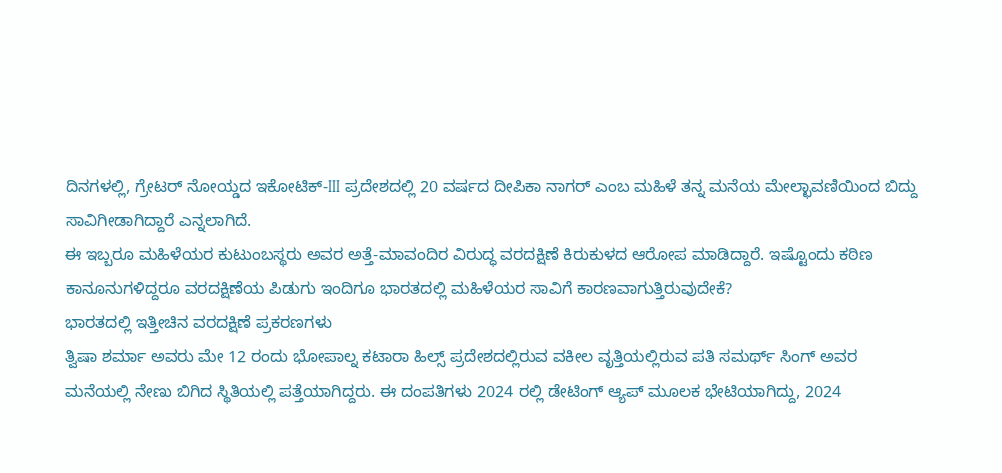ದಿನಗಳಲ್ಲಿ, ಗ್ರೇಟರ್ ನೋಯ್ಡದ ಇಕೋಟಿಕ್-III ಪ್ರದೇಶದಲ್ಲಿ 20 ವರ್ಷದ ದೀಪಿಕಾ ನಾಗರ್ ಎಂಬ ಮಹಿಳೆ ತನ್ನ ಮನೆಯ ಮೇಲ್ಛಾವಣಿಯಿಂದ ಬಿದ್ದು ಸಾವಿಗೀಡಾಗಿದ್ದಾರೆ ಎನ್ನಲಾಗಿದೆ.
ಈ ಇಬ್ಬರೂ ಮಹಿಳೆಯರ ಕುಟುಂಬಸ್ಥರು ಅವರ ಅತ್ತೆ-ಮಾವಂದಿರ ವಿರುದ್ಧ ವರದಕ್ಷಿಣೆ ಕಿರುಕುಳದ ಆರೋಪ ಮಾಡಿದ್ದಾರೆ. ಇಷ್ಟೊಂದು ಕಠಿಣ ಕಾನೂನುಗಳಿದ್ದರೂ ವರದಕ್ಷಿಣೆಯ ಪಿಡುಗು ಇಂದಿಗೂ ಭಾರತದಲ್ಲಿ ಮಹಿಳೆಯರ ಸಾವಿಗೆ ಕಾರಣವಾಗುತ್ತಿರುವುದೇಕೆ?
ಭಾರತದಲ್ಲಿ ಇತ್ತೀಚಿನ ವರದಕ್ಷಿಣೆ ಪ್ರಕರಣಗಳು
ತ್ವಿಷಾ ಶರ್ಮಾ ಅವರು ಮೇ 12 ರಂದು ಭೋಪಾಲ್ನ ಕಟಾರಾ ಹಿಲ್ಸ್ ಪ್ರದೇಶದಲ್ಲಿರುವ ವಕೀಲ ವೃತ್ತಿಯಲ್ಲಿರುವ ಪತಿ ಸಮರ್ಥ್ ಸಿಂಗ್ ಅವರ ಮನೆಯಲ್ಲಿ ನೇಣು ಬಿಗಿದ ಸ್ಥಿತಿಯಲ್ಲಿ ಪತ್ತೆಯಾಗಿದ್ದರು. ಈ ದಂಪತಿಗಳು 2024 ರಲ್ಲಿ ಡೇಟಿಂಗ್ ಆ್ಯಪ್ ಮೂಲಕ ಭೇಟಿಯಾಗಿದ್ದು, 2024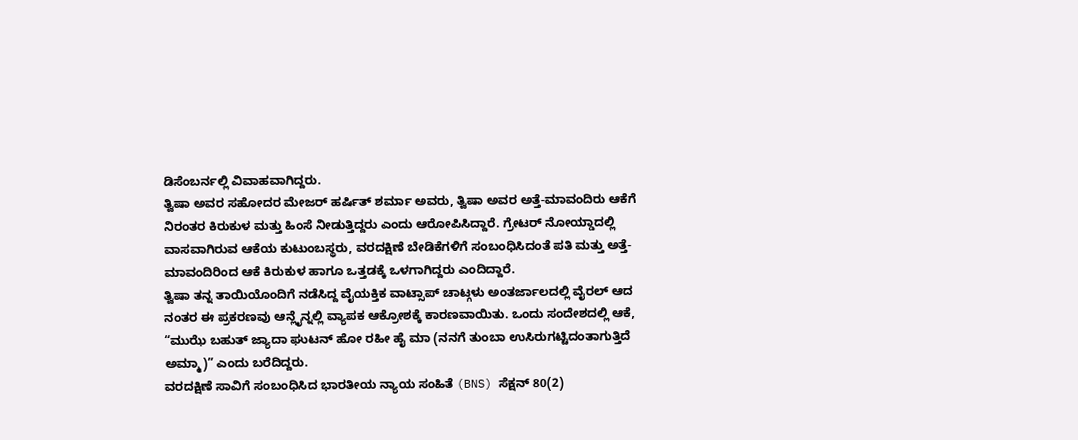ಡಿಸೆಂಬರ್ನಲ್ಲಿ ವಿವಾಹವಾಗಿದ್ದರು.
ತ್ವಿಷಾ ಅವರ ಸಹೋದರ ಮೇಜರ್ ಹರ್ಷಿತ್ ಶರ್ಮಾ ಅವರು, ತ್ವಿಷಾ ಅವರ ಅತ್ತೆ-ಮಾವಂದಿರು ಆಕೆಗೆ ನಿರಂತರ ಕಿರುಕುಳ ಮತ್ತು ಹಿಂಸೆ ನೀಡುತ್ತಿದ್ದರು ಎಂದು ಆರೋಪಿಸಿದ್ದಾರೆ. ಗ್ರೇಟರ್ ನೋಯ್ಡಾದಲ್ಲಿ ವಾಸವಾಗಿರುವ ಆಕೆಯ ಕುಟುಂಬಸ್ಥರು, ವರದಕ್ಷಿಣೆ ಬೇಡಿಕೆಗಳಿಗೆ ಸಂಬಂಧಿಸಿದಂತೆ ಪತಿ ಮತ್ತು ಅತ್ತೆ-ಮಾವಂದಿರಿಂದ ಆಕೆ ಕಿರುಕುಳ ಹಾಗೂ ಒತ್ತಡಕ್ಕೆ ಒಳಗಾಗಿದ್ದರು ಎಂದಿದ್ದಾರೆ.
ತ್ವಿಷಾ ತನ್ನ ತಾಯಿಯೊಂದಿಗೆ ನಡೆಸಿದ್ದ ವೈಯಕ್ತಿಕ ವಾಟ್ಸಾಪ್ ಚಾಟ್ಗಳು ಅಂತರ್ಜಾಲದಲ್ಲಿ ವೈರಲ್ ಆದ ನಂತರ ಈ ಪ್ರಕರಣವು ಆನ್ಲೈನ್ನಲ್ಲಿ ವ್ಯಾಪಕ ಆಕ್ರೋಶಕ್ಕೆ ಕಾರಣವಾಯಿತು. ಒಂದು ಸಂದೇಶದಲ್ಲಿ ಆಕೆ, “ಮುಝೆ ಬಹುತ್ ಜ್ಯಾದಾ ಘುಟನ್ ಹೋ ರಹೀ ಹೈ ಮಾ (ನನಗೆ ತುಂಬಾ ಉಸಿರುಗಟ್ಟಿದಂತಾಗುತ್ತಿದೆ ಅಮ್ಮಾ)” ಎಂದು ಬರೆದಿದ್ದರು.
ವರದಕ್ಷಿಣೆ ಸಾವಿಗೆ ಸಂಬಂಧಿಸಿದ ಭಾರತೀಯ ನ್ಯಾಯ ಸಂಹಿತೆ (BNS) ಸೆಕ್ಷನ್ 80(2)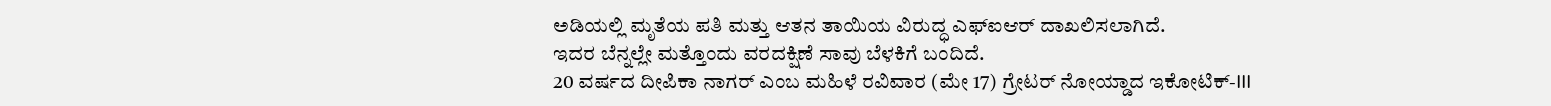ಅಡಿಯಲ್ಲಿ ಮೃತೆಯ ಪತಿ ಮತ್ತು ಆತನ ತಾಯಿಯ ವಿರುದ್ಧ ಎಫ್ಐಆರ್ ದಾಖಲಿಸಲಾಗಿದೆ.
ಇದರ ಬೆನ್ನಲ್ಲೇ ಮತ್ತೊಂದು ವರದಕ್ಷಿಣೆ ಸಾವು ಬೆಳಕಿಗೆ ಬಂದಿದೆ.
20 ವರ್ಷದ ದೀಪಿಕಾ ನಾಗರ್ ಎಂಬ ಮಹಿಳೆ ರವಿವಾರ (ಮೇ 17) ಗ್ರೇಟರ್ ನೋಯ್ಡಾದ ಇಕೋಟಿಕ್-III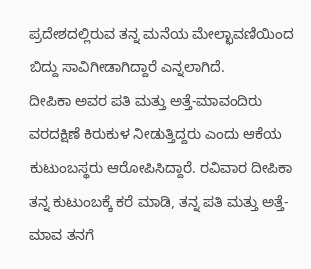ಪ್ರದೇಶದಲ್ಲಿರುವ ತನ್ನ ಮನೆಯ ಮೇಲ್ಛಾವಣಿಯಿಂದ ಬಿದ್ದು ಸಾವಿಗೀಡಾಗಿದ್ದಾರೆ ಎನ್ನಲಾಗಿದೆ.
ದೀಪಿಕಾ ಅವರ ಪತಿ ಮತ್ತು ಅತ್ತೆ-ಮಾವಂದಿರು ವರದಕ್ಷಿಣೆ ಕಿರುಕುಳ ನೀಡುತ್ತಿದ್ದರು ಎಂದು ಆಕೆಯ ಕುಟುಂಬಸ್ಥರು ಆರೋಪಿಸಿದ್ದಾರೆ. ರವಿವಾರ ದೀಪಿಕಾ ತನ್ನ ಕುಟುಂಬಕ್ಕೆ ಕರೆ ಮಾಡಿ, ತನ್ನ ಪತಿ ಮತ್ತು ಅತ್ತೆ-ಮಾವ ತನಗೆ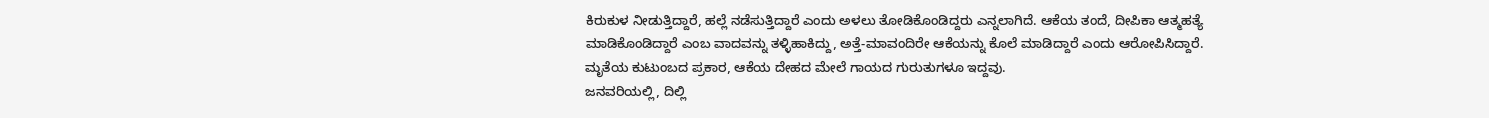ಕಿರುಕುಳ ನೀಡುತ್ತಿದ್ದಾರೆ, ಹಲ್ಲೆ ನಡೆಸುತ್ತಿದ್ದಾರೆ ಎಂದು ಅಳಲು ತೋಡಿಕೊಂಡಿದ್ದರು ಎನ್ನಲಾಗಿದೆ. ಆಕೆಯ ತಂದೆ, ದೀಪಿಕಾ ಆತ್ಮಹತ್ಯೆ ಮಾಡಿಕೊಂಡಿದ್ದಾರೆ ಎಂಬ ವಾದವನ್ನು ತಳ್ಳಿಹಾಕಿದ್ದು, ಅತ್ತೆ-ಮಾವಂದಿರೇ ಆಕೆಯನ್ನು ಕೊಲೆ ಮಾಡಿದ್ದಾರೆ ಎಂದು ಆರೋಪಿಸಿದ್ದಾರೆ. ಮೃತೆಯ ಕುಟುಂಬದ ಪ್ರಕಾರ, ಆಕೆಯ ದೇಹದ ಮೇಲೆ ಗಾಯದ ಗುರುತುಗಳೂ ಇದ್ದವು.
ಜನವರಿಯಲ್ಲಿ, ದಿಲ್ಲಿ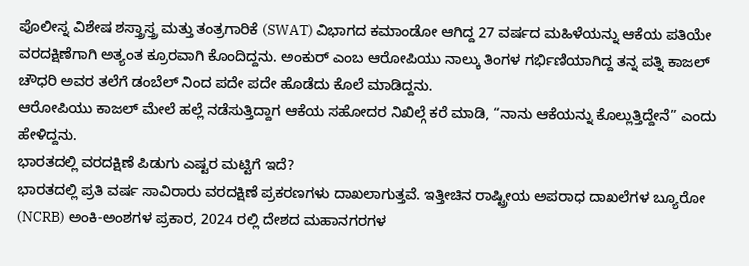ಪೊಲೀಸ್ನ ವಿಶೇಷ ಶಸ್ತ್ರಾಸ್ತ್ರ ಮತ್ತು ತಂತ್ರಗಾರಿಕೆ (SWAT) ವಿಭಾಗದ ಕಮಾಂಡೋ ಆಗಿದ್ದ 27 ವರ್ಷದ ಮಹಿಳೆಯನ್ನು ಆಕೆಯ ಪತಿಯೇ ವರದಕ್ಷಿಣೆಗಾಗಿ ಅತ್ಯಂತ ಕ್ರೂರವಾಗಿ ಕೊಂದಿದ್ದನು. ಅಂಕುರ್ ಎಂಬ ಆರೋಪಿಯು ನಾಲ್ಕು ತಿಂಗಳ ಗರ್ಭಿಣಿಯಾಗಿದ್ದ ತನ್ನ ಪತ್ನಿ ಕಾಜಲ್ ಚೌಧರಿ ಅವರ ತಲೆಗೆ ಡಂಬೆಲ್ ನಿಂದ ಪದೇ ಪದೇ ಹೊಡೆದು ಕೊಲೆ ಮಾಡಿದ್ದನು.
ಆರೋಪಿಯು ಕಾಜಲ್ ಮೇಲೆ ಹಲ್ಲೆ ನಡೆಸುತ್ತಿದ್ದಾಗ ಆಕೆಯ ಸಹೋದರ ನಿಖಿಲ್ಗೆ ಕರೆ ಮಾಡಿ, “ನಾನು ಆಕೆಯನ್ನು ಕೊಲ್ಲುತ್ತಿದ್ದೇನೆ” ಎಂದು ಹೇಳಿದ್ದನು.
ಭಾರತದಲ್ಲಿ ವರದಕ್ಷಿಣೆ ಪಿಡುಗು ಎಷ್ಟರ ಮಟ್ಟಿಗೆ ಇದೆ?
ಭಾರತದಲ್ಲಿ ಪ್ರತಿ ವರ್ಷ ಸಾವಿರಾರು ವರದಕ್ಷಿಣೆ ಪ್ರಕರಣಗಳು ದಾಖಲಾಗುತ್ತವೆ. ಇತ್ತೀಚಿನ ರಾಷ್ಟ್ರೀಯ ಅಪರಾಧ ದಾಖಲೆಗಳ ಬ್ಯೂರೋ (NCRB) ಅಂಕಿ-ಅಂಶಗಳ ಪ್ರಕಾರ, 2024 ರಲ್ಲಿ ದೇಶದ ಮಹಾನಗರಗಳ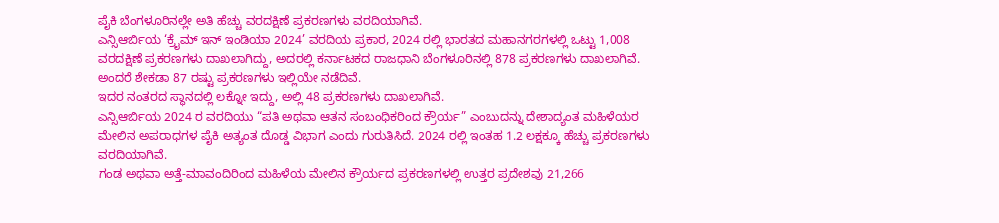ಪೈಕಿ ಬೆಂಗಳೂರಿನಲ್ಲೇ ಅತಿ ಹೆಚ್ಚು ವರದಕ್ಷಿಣೆ ಪ್ರಕರಣಗಳು ವರದಿಯಾಗಿವೆ.
ಎನ್ಸಿಆರ್ಬಿಯ ‘ಕ್ರೈಮ್ ಇನ್ ಇಂಡಿಯಾ 2024’ ವರದಿಯ ಪ್ರಕಾರ, 2024 ರಲ್ಲಿ ಭಾರತದ ಮಹಾನಗರಗಳಲ್ಲಿ ಒಟ್ಟು 1,008 ವರದಕ್ಷಿಣೆ ಪ್ರಕರಣಗಳು ದಾಖಲಾಗಿದ್ದು, ಅದರಲ್ಲಿ ಕರ್ನಾಟಕದ ರಾಜಧಾನಿ ಬೆಂಗಳೂರಿನಲ್ಲಿ 878 ಪ್ರಕರಣಗಳು ದಾಖಲಾಗಿವೆ. ಅಂದರೆ ಶೇಕಡಾ 87 ರಷ್ಟು ಪ್ರಕರಣಗಳು ಇಲ್ಲಿಯೇ ನಡೆದಿವೆ.
ಇದರ ನಂತರದ ಸ್ಥಾನದಲ್ಲಿ ಲಕ್ನೋ ಇದ್ದು, ಅಲ್ಲಿ 48 ಪ್ರಕರಣಗಳು ದಾಖಲಾಗಿವೆ.
ಎನ್ಸಿಆರ್ಬಿಯ 2024 ರ ವರದಿಯು “ಪತಿ ಅಥವಾ ಆತನ ಸಂಬಂಧಿಕರಿಂದ ಕ್ರೌರ್ಯ” ಎಂಬುದನ್ನು ದೇಶಾದ್ಯಂತ ಮಹಿಳೆಯರ ಮೇಲಿನ ಅಪರಾಧಗಳ ಪೈಕಿ ಅತ್ಯಂತ ದೊಡ್ಡ ವಿಭಾಗ ಎಂದು ಗುರುತಿಸಿದೆ. 2024 ರಲ್ಲಿ ಇಂತಹ 1.2 ಲಕ್ಷಕ್ಕೂ ಹೆಚ್ಚು ಪ್ರಕರಣಗಳು ವರದಿಯಾಗಿವೆ.
ಗಂಡ ಅಥವಾ ಅತ್ತೆ-ಮಾವಂದಿರಿಂದ ಮಹಿಳೆಯ ಮೇಲಿನ ಕ್ರೌರ್ಯದ ಪ್ರಕರಣಗಳಲ್ಲಿ ಉತ್ತರ ಪ್ರದೇಶವು 21,266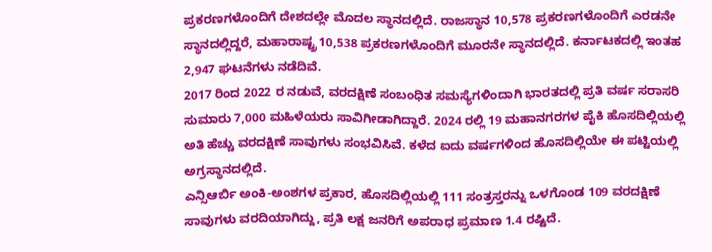ಪ್ರಕರಣಗಳೊಂದಿಗೆ ದೇಶದಲ್ಲೇ ಮೊದಲ ಸ್ಥಾನದಲ್ಲಿದೆ. ರಾಜಸ್ಥಾನ 10,578 ಪ್ರಕರಣಗಳೊಂದಿಗೆ ಎರಡನೇ ಸ್ಥಾನದಲ್ಲಿದ್ದರೆ, ಮಹಾರಾಷ್ಟ್ರ 10,538 ಪ್ರಕರಣಗಳೊಂದಿಗೆ ಮೂರನೇ ಸ್ಥಾನದಲ್ಲಿದೆ. ಕರ್ನಾಟಕದಲ್ಲಿ ಇಂತಹ 2,947 ಘಟನೆಗಳು ನಡೆದಿವೆ.
2017 ರಿಂದ 2022 ರ ನಡುವೆ, ವರದಕ್ಷಿಣೆ ಸಂಬಂಧಿತ ಸಮಸ್ಯೆಗಳಿಂದಾಗಿ ಭಾರತದಲ್ಲಿ ಪ್ರತಿ ವರ್ಷ ಸರಾಸರಿ ಸುಮಾರು 7,000 ಮಹಿಳೆಯರು ಸಾವಿಗೀಡಾಗಿದ್ದಾರೆ. 2024 ರಲ್ಲಿ 19 ಮಹಾನಗರಗಳ ಪೈಕಿ ಹೊಸದಿಲ್ಲಿಯಲ್ಲಿ ಅತಿ ಹೆಚ್ಚು ವರದಕ್ಷಿಣೆ ಸಾವುಗಳು ಸಂಭವಿಸಿವೆ. ಕಳೆದ ಐದು ವರ್ಷಗಳಿಂದ ಹೊಸದಿಲ್ಲಿಯೇ ಈ ಪಟ್ಟಿಯಲ್ಲಿ ಅಗ್ರಸ್ಥಾನದಲ್ಲಿದೆ.
ಎನ್ಸಿಆರ್ಬಿ ಅಂಕಿ-ಅಂಶಗಳ ಪ್ರಕಾರ, ಹೊಸದಿಲ್ಲಿಯಲ್ಲಿ 111 ಸಂತ್ರಸ್ತರನ್ನು ಒಳಗೊಂಡ 109 ವರದಕ್ಷಿಣೆ ಸಾವುಗಳು ವರದಿಯಾಗಿದ್ದು, ಪ್ರತಿ ಲಕ್ಷ ಜನರಿಗೆ ಅಪರಾಧ ಪ್ರಮಾಣ 1.4 ರಷ್ಟಿದೆ.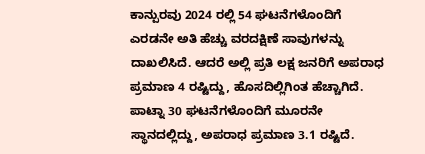ಕಾನ್ಪುರವು 2024 ರಲ್ಲಿ 54 ಘಟನೆಗಳೊಂದಿಗೆ ಎರಡನೇ ಅತಿ ಹೆಚ್ಚು ವರದಕ್ಷಿಣೆ ಸಾವುಗಳನ್ನು ದಾಖಲಿಸಿದೆ. ಆದರೆ ಅಲ್ಲಿ ಪ್ರತಿ ಲಕ್ಷ ಜನರಿಗೆ ಅಪರಾಧ ಪ್ರಮಾಣ 4 ರಷ್ಟಿದ್ದು, ಹೊಸದಿಲ್ಲಿಗಿಂತ ಹೆಚ್ಚಾಗಿದೆ. ಪಾಟ್ನಾ 30 ಘಟನೆಗಳೊಂದಿಗೆ ಮೂರನೇ ಸ್ಥಾನದಲ್ಲಿದ್ದು, ಅಪರಾಧ ಪ್ರಮಾಣ 3.1 ರಷ್ಟಿದೆ.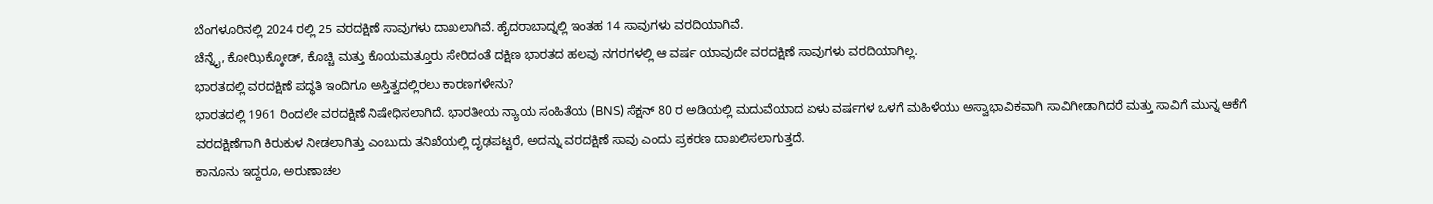ಬೆಂಗಳೂರಿನಲ್ಲಿ 2024 ರಲ್ಲಿ 25 ವರದಕ್ಷಿಣೆ ಸಾವುಗಳು ದಾಖಲಾಗಿವೆ. ಹೈದರಾಬಾದ್ನಲ್ಲಿ ಇಂತಹ 14 ಸಾವುಗಳು ವರದಿಯಾಗಿವೆ.
ಚೆನ್ನೈ, ಕೋಝಿಕ್ಕೋಡ್, ಕೊಚ್ಚಿ ಮತ್ತು ಕೊಯಮತ್ತೂರು ಸೇರಿದಂತೆ ದಕ್ಷಿಣ ಭಾರತದ ಹಲವು ನಗರಗಳಲ್ಲಿ ಆ ವರ್ಷ ಯಾವುದೇ ವರದಕ್ಷಿಣೆ ಸಾವುಗಳು ವರದಿಯಾಗಿಲ್ಲ.
ಭಾರತದಲ್ಲಿ ವರದಕ್ಷಿಣೆ ಪದ್ಧತಿ ಇಂದಿಗೂ ಅಸ್ತಿತ್ವದಲ್ಲಿರಲು ಕಾರಣಗಳೇನು?
ಭಾರತದಲ್ಲಿ 1961 ರಿಂದಲೇ ವರದಕ್ಷಿಣೆ ನಿಷೇಧಿಸಲಾಗಿದೆ. ಭಾರತೀಯ ನ್ಯಾಯ ಸಂಹಿತೆಯ (BNS) ಸೆಕ್ಷನ್ 80 ರ ಅಡಿಯಲ್ಲಿ ಮದುವೆಯಾದ ಏಳು ವರ್ಷಗಳ ಒಳಗೆ ಮಹಿಳೆಯು ಅಸ್ವಾಭಾವಿಕವಾಗಿ ಸಾವಿಗೀಡಾಗಿದರೆ ಮತ್ತು ಸಾವಿಗೆ ಮುನ್ನ ಆಕೆಗೆ ವರದಕ್ಷಿಣೆಗಾಗಿ ಕಿರುಕುಳ ನೀಡಲಾಗಿತ್ತು ಎಂಬುದು ತನಿಖೆಯಲ್ಲಿ ದೃಢಪಟ್ಟರೆ, ಅದನ್ನು ವರದಕ್ಷಿಣೆ ಸಾವು ಎಂದು ಪ್ರಕರಣ ದಾಖಲಿಸಲಾಗುತ್ತದೆ.
ಕಾನೂನು ಇದ್ದರೂ, ಅರುಣಾಚಲ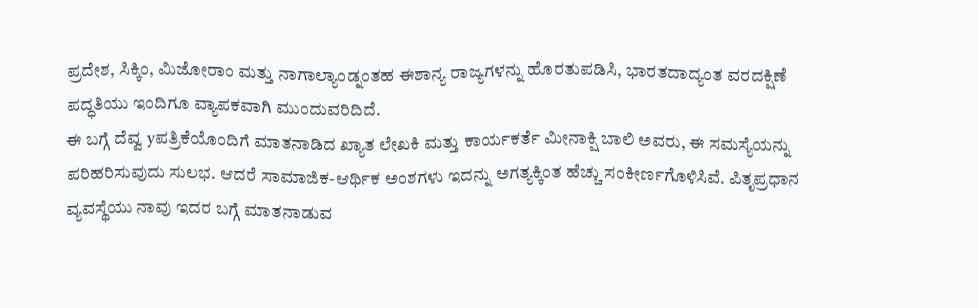ಪ್ರದೇಶ, ಸಿಕ್ಕಿಂ, ಮಿಜೋರಾಂ ಮತ್ತು ನಾಗಾಲ್ಯಾಂಡ್ನಂತಹ ಈಶಾನ್ಯ ರಾಜ್ಯಗಳನ್ನು ಹೊರತುಪಡಿಸಿ, ಭಾರತದಾದ್ಯಂತ ವರದಕ್ಷಿಣೆ ಪದ್ಧತಿಯು ಇಂದಿಗೂ ವ್ಯಾಪಕವಾಗಿ ಮುಂದುವರಿದಿದೆ.
ಈ ಬಗ್ಗೆ ದೆವ್ವ yಪತ್ರಿಕೆಯೊಂದಿಗೆ ಮಾತನಾಡಿದ ಖ್ಯಾತ ಲೇಖಕಿ ಮತ್ತು ಕಾರ್ಯಕರ್ತೆ ಮೀನಾಕ್ಷಿ ಬಾಲಿ ಅವರು, ಈ ಸಮಸ್ಯೆಯನ್ನು ಪರಿಹರಿಸುವುದು ಸುಲಭ. ಆದರೆ ಸಾಮಾಜಿಕ-ಆರ್ಥಿಕ ಅಂಶಗಳು ಇದನ್ನು ಅಗತ್ಯಕ್ಕಿಂತ ಹೆಚ್ಚು ಸಂಕೀರ್ಣಗೊಳಿಸಿವೆ. ಪಿತೃಪ್ರಧಾನ ವ್ಯವಸ್ಥೆಯು ನಾವು ಇದರ ಬಗ್ಗೆ ಮಾತನಾಡುವ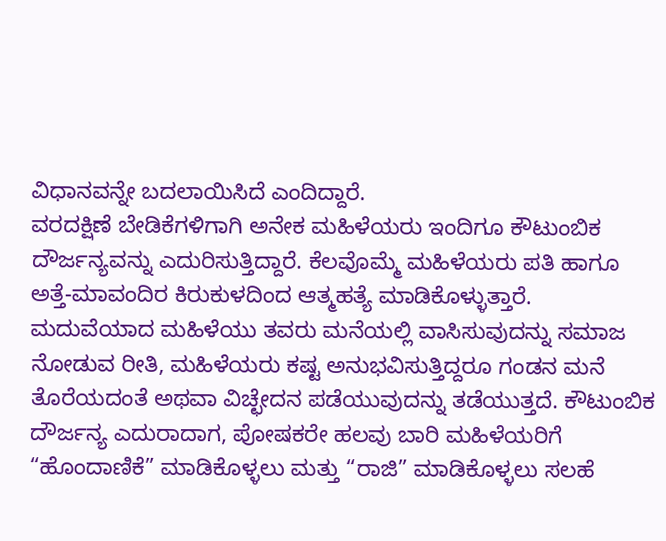ವಿಧಾನವನ್ನೇ ಬದಲಾಯಿಸಿದೆ ಎಂದಿದ್ದಾರೆ.
ವರದಕ್ಷಿಣೆ ಬೇಡಿಕೆಗಳಿಗಾಗಿ ಅನೇಕ ಮಹಿಳೆಯರು ಇಂದಿಗೂ ಕೌಟುಂಬಿಕ ದೌರ್ಜನ್ಯವನ್ನು ಎದುರಿಸುತ್ತಿದ್ದಾರೆ. ಕೆಲವೊಮ್ಮೆ ಮಹಿಳೆಯರು ಪತಿ ಹಾಗೂ ಅತ್ತೆ-ಮಾವಂದಿರ ಕಿರುಕುಳದಿಂದ ಆತ್ಮಹತ್ಯೆ ಮಾಡಿಕೊಳ್ಳುತ್ತಾರೆ. ಮದುವೆಯಾದ ಮಹಿಳೆಯು ತವರು ಮನೆಯಲ್ಲಿ ವಾಸಿಸುವುದನ್ನು ಸಮಾಜ ನೋಡುವ ರೀತಿ, ಮಹಿಳೆಯರು ಕಷ್ಟ ಅನುಭವಿಸುತ್ತಿದ್ದರೂ ಗಂಡನ ಮನೆ ತೊರೆಯದಂತೆ ಅಥವಾ ವಿಚ್ಛೇದನ ಪಡೆಯುವುದನ್ನು ತಡೆಯುತ್ತದೆ. ಕೌಟುಂಬಿಕ ದೌರ್ಜನ್ಯ ಎದುರಾದಾಗ, ಪೋಷಕರೇ ಹಲವು ಬಾರಿ ಮಹಿಳೆಯರಿಗೆ “ಹೊಂದಾಣಿಕೆ” ಮಾಡಿಕೊಳ್ಳಲು ಮತ್ತು “ರಾಜಿ” ಮಾಡಿಕೊಳ್ಳಲು ಸಲಹೆ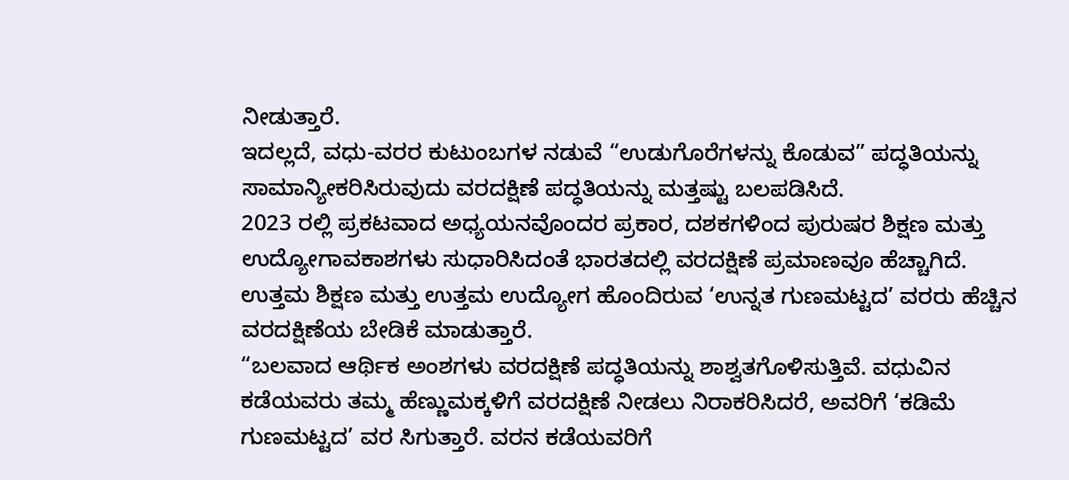ನೀಡುತ್ತಾರೆ.
ಇದಲ್ಲದೆ, ವಧು-ವರರ ಕುಟುಂಬಗಳ ನಡುವೆ “ಉಡುಗೊರೆಗಳನ್ನು ಕೊಡುವ” ಪದ್ಧತಿಯನ್ನು ಸಾಮಾನ್ಯೀಕರಿಸಿರುವುದು ವರದಕ್ಷಿಣೆ ಪದ್ಧತಿಯನ್ನು ಮತ್ತಷ್ಟು ಬಲಪಡಿಸಿದೆ.
2023 ರಲ್ಲಿ ಪ್ರಕಟವಾದ ಅಧ್ಯಯನವೊಂದರ ಪ್ರಕಾರ, ದಶಕಗಳಿಂದ ಪುರುಷರ ಶಿಕ್ಷಣ ಮತ್ತು ಉದ್ಯೋಗಾವಕಾಶಗಳು ಸುಧಾರಿಸಿದಂತೆ ಭಾರತದಲ್ಲಿ ವರದಕ್ಷಿಣೆ ಪ್ರಮಾಣವೂ ಹೆಚ್ಚಾಗಿದೆ.
ಉತ್ತಮ ಶಿಕ್ಷಣ ಮತ್ತು ಉತ್ತಮ ಉದ್ಯೋಗ ಹೊಂದಿರುವ ‘ಉನ್ನತ ಗುಣಮಟ್ಟದ’ ವರರು ಹೆಚ್ಚಿನ ವರದಕ್ಷಿಣೆಯ ಬೇಡಿಕೆ ಮಾಡುತ್ತಾರೆ.
“ಬಲವಾದ ಆರ್ಥಿಕ ಅಂಶಗಳು ವರದಕ್ಷಿಣೆ ಪದ್ಧತಿಯನ್ನು ಶಾಶ್ವತಗೊಳಿಸುತ್ತಿವೆ. ವಧುವಿನ ಕಡೆಯವರು ತಮ್ಮ ಹೆಣ್ಣುಮಕ್ಕಳಿಗೆ ವರದಕ್ಷಿಣೆ ನೀಡಲು ನಿರಾಕರಿಸಿದರೆ, ಅವರಿಗೆ ‘ಕಡಿಮೆ ಗುಣಮಟ್ಟದ’ ವರ ಸಿಗುತ್ತಾರೆ. ವರನ ಕಡೆಯವರಿಗೆ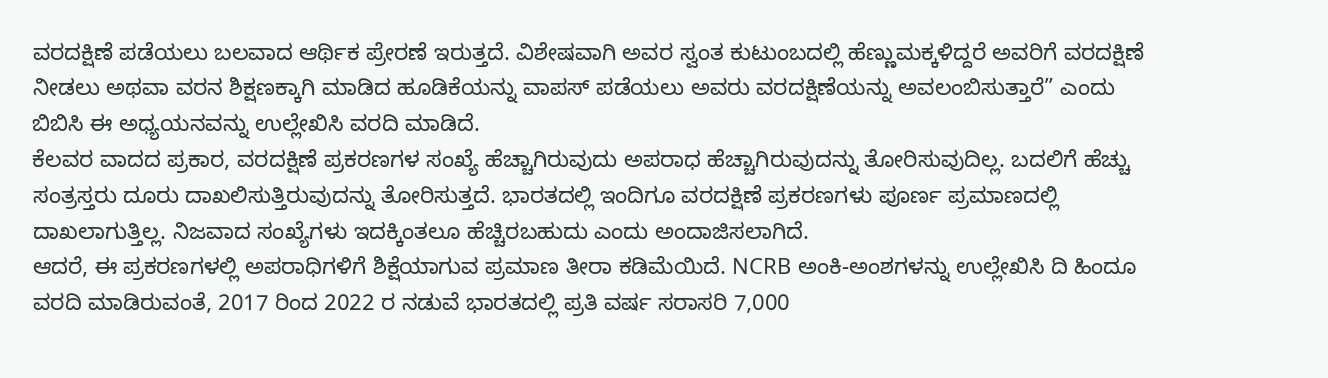ವರದಕ್ಷಿಣೆ ಪಡೆಯಲು ಬಲವಾದ ಆರ್ಥಿಕ ಪ್ರೇರಣೆ ಇರುತ್ತದೆ. ವಿಶೇಷವಾಗಿ ಅವರ ಸ್ವಂತ ಕುಟುಂಬದಲ್ಲಿ ಹೆಣ್ಣುಮಕ್ಕಳಿದ್ದರೆ ಅವರಿಗೆ ವರದಕ್ಷಿಣೆ ನೀಡಲು ಅಥವಾ ವರನ ಶಿಕ್ಷಣಕ್ಕಾಗಿ ಮಾಡಿದ ಹೂಡಿಕೆಯನ್ನು ವಾಪಸ್ ಪಡೆಯಲು ಅವರು ವರದಕ್ಷಿಣೆಯನ್ನು ಅವಲಂಬಿಸುತ್ತಾರೆ” ಎಂದು ಬಿಬಿಸಿ ಈ ಅಧ್ಯಯನವನ್ನು ಉಲ್ಲೇಖಿಸಿ ವರದಿ ಮಾಡಿದೆ.
ಕೆಲವರ ವಾದದ ಪ್ರಕಾರ, ವರದಕ್ಷಿಣೆ ಪ್ರಕರಣಗಳ ಸಂಖ್ಯೆ ಹೆಚ್ಚಾಗಿರುವುದು ಅಪರಾಧ ಹೆಚ್ಚಾಗಿರುವುದನ್ನು ತೋರಿಸುವುದಿಲ್ಲ. ಬದಲಿಗೆ ಹೆಚ್ಚು ಸಂತ್ರಸ್ತರು ದೂರು ದಾಖಲಿಸುತ್ತಿರುವುದನ್ನು ತೋರಿಸುತ್ತದೆ. ಭಾರತದಲ್ಲಿ ಇಂದಿಗೂ ವರದಕ್ಷಿಣೆ ಪ್ರಕರಣಗಳು ಪೂರ್ಣ ಪ್ರಮಾಣದಲ್ಲಿ ದಾಖಲಾಗುತ್ತಿಲ್ಲ. ನಿಜವಾದ ಸಂಖ್ಯೆಗಳು ಇದಕ್ಕಿಂತಲೂ ಹೆಚ್ಚಿರಬಹುದು ಎಂದು ಅಂದಾಜಿಸಲಾಗಿದೆ.
ಆದರೆ, ಈ ಪ್ರಕರಣಗಳಲ್ಲಿ ಅಪರಾಧಿಗಳಿಗೆ ಶಿಕ್ಷೆಯಾಗುವ ಪ್ರಮಾಣ ತೀರಾ ಕಡಿಮೆಯಿದೆ. NCRB ಅಂಕಿ-ಅಂಶಗಳನ್ನು ಉಲ್ಲೇಖಿಸಿ ದಿ ಹಿಂದೂ ವರದಿ ಮಾಡಿರುವಂತೆ, 2017 ರಿಂದ 2022 ರ ನಡುವೆ ಭಾರತದಲ್ಲಿ ಪ್ರತಿ ವರ್ಷ ಸರಾಸರಿ 7,000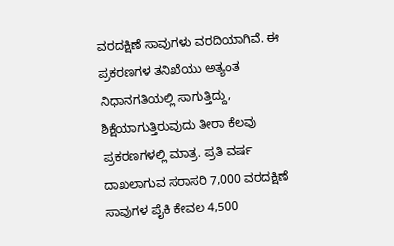ವರದಕ್ಷಿಣೆ ಸಾವುಗಳು ವರದಿಯಾಗಿವೆ. ಈ ಪ್ರಕರಣಗಳ ತನಿಖೆಯು ಅತ್ಯಂತ ನಿಧಾನಗತಿಯಲ್ಲಿ ಸಾಗುತ್ತಿದ್ದು, ಶಿಕ್ಷೆಯಾಗುತ್ತಿರುವುದು ತೀರಾ ಕೆಲವು ಪ್ರಕರಣಗಳಲ್ಲಿ ಮಾತ್ರ. ಪ್ರತಿ ವರ್ಷ ದಾಖಲಾಗುವ ಸರಾಸರಿ 7,000 ವರದಕ್ಷಿಣೆ ಸಾವುಗಳ ಪೈಕಿ ಕೇವಲ 4,500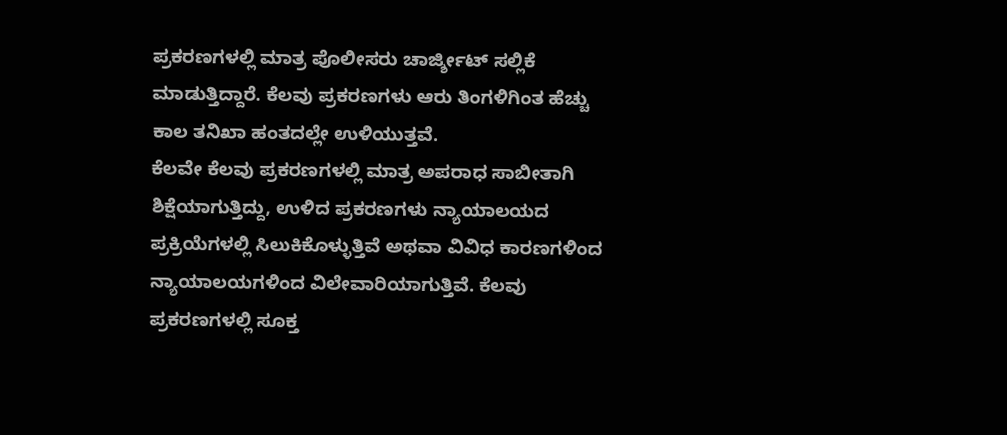ಪ್ರಕರಣಗಳಲ್ಲಿ ಮಾತ್ರ ಪೊಲೀಸರು ಚಾರ್ಜ್ಶೀಟ್ ಸಲ್ಲಿಕೆ ಮಾಡುತ್ತಿದ್ದಾರೆ. ಕೆಲವು ಪ್ರಕರಣಗಳು ಆರು ತಿಂಗಳಿಗಿಂತ ಹೆಚ್ಚು ಕಾಲ ತನಿಖಾ ಹಂತದಲ್ಲೇ ಉಳಿಯುತ್ತವೆ.
ಕೆಲವೇ ಕೆಲವು ಪ್ರಕರಣಗಳಲ್ಲಿ ಮಾತ್ರ ಅಪರಾಧ ಸಾಬೀತಾಗಿ ಶಿಕ್ಷೆಯಾಗುತ್ತಿದ್ದು, ಉಳಿದ ಪ್ರಕರಣಗಳು ನ್ಯಾಯಾಲಯದ ಪ್ರಕ್ರಿಯೆಗಳಲ್ಲಿ ಸಿಲುಕಿಕೊಳ್ಳುತ್ತಿವೆ ಅಥವಾ ವಿವಿಧ ಕಾರಣಗಳಿಂದ ನ್ಯಾಯಾಲಯಗಳಿಂದ ವಿಲೇವಾರಿಯಾಗುತ್ತಿವೆ. ಕೆಲವು ಪ್ರಕರಣಗಳಲ್ಲಿ ಸೂಕ್ತ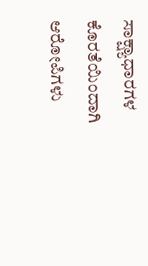ಸಾಕ್ಷ್ಯಾಧಾರಗಳ ಕೊರತೆಯಿಂದಾಗಿ ಆರೋಪಿಗಳು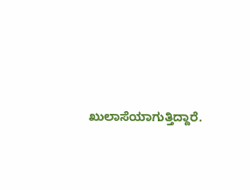ಖುಲಾಸೆಯಾಗುತ್ತಿದ್ದಾರೆ.